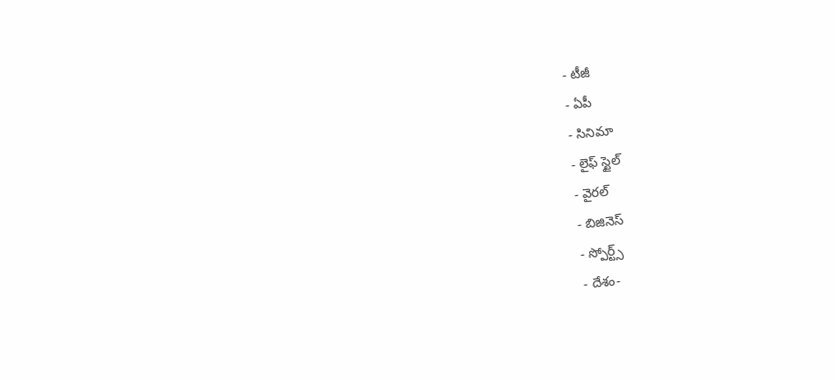- టీజీ
- ఏపీ
- సినిమా
- లైఫ్ స్టైల్
- వైరల్
- బిజినెస్
- స్పోర్ట్స్
- దేశం-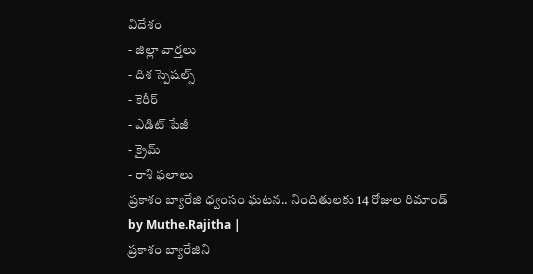విదేశం
- జిల్లా వార్తలు
- దిశ స్పెషల్స్
- కెరీర్
- ఎడిట్ పేజీ
- క్రైమ్
- రాశి ఫలాలు
ప్రకాశం బ్యారేజి ధ్వంసం ఘటన.. నిందితులకు 14 రోజుల రిమాండ్
by Muthe.Rajitha |
ప్రకాశం బ్యారేజిని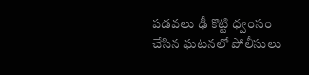పడవలు ఢీ కొట్టి ధ్వంసం చేసిన ఘటనలో పోలీసులు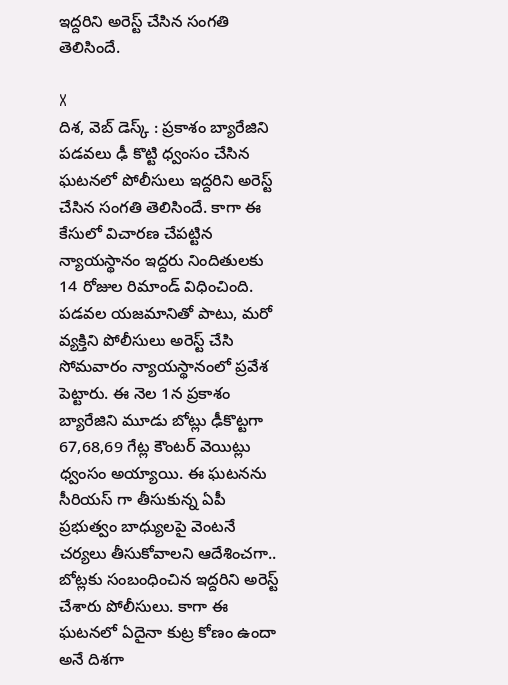ఇద్దరిని అరెస్ట్ చేసిన సంగతి తెలిసిందే.

X
దిశ, వెబ్ డెస్క్ : ప్రకాశం బ్యారేజిని పడవలు ఢీ కొట్టి ధ్వంసం చేసిన ఘటనలో పోలీసులు ఇద్దరిని అరెస్ట్ చేసిన సంగతి తెలిసిందే. కాగా ఈ కేసులో విచారణ చేపట్టిన న్యాయస్థానం ఇద్దరు నిందితులకు 14 రోజుల రిమాండ్ విధించింది. పడవల యజమానితో పాటు, మరో వ్యక్తిని పోలీసులు అరెస్ట్ చేసి సోమవారం న్యాయస్థానంలో ప్రవేశ పెట్టారు. ఈ నెల 1న ప్రకాశం బ్యారేజిని మూడు బోట్లు ఢీకొట్టగా 67,68,69 గేట్ల కౌంటర్ వెయిట్లు ధ్వంసం అయ్యాయి. ఈ ఘటనను సీరియస్ గా తీసుకున్న ఏపీ ప్రభుత్వం బాధ్యులపై వెంటనే చర్యలు తీసుకోవాలని ఆదేశించగా.. బోట్లకు సంబంధించిన ఇద్దరిని అరెస్ట్ చేశారు పోలీసులు. కాగా ఈ ఘటనలో ఏదైనా కుట్ర కోణం ఉందా అనే దిశగా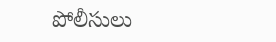పోలీసులు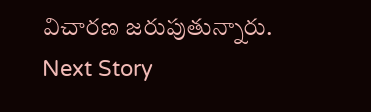విచారణ జరుపుతున్నారు.
Next Story